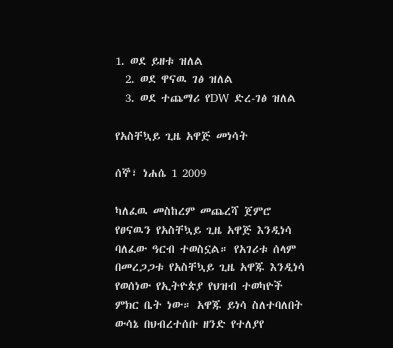1. ወደ ይዘቱ ዝለል
  2. ወደ ዋናዉ ገፅ ዝለል
  3. ወደ ተጨማሪ የDW ድረ-ገፅ ዝለል

የአስቸኳይ ጊዜ አዋጅ መነሳት

ሰኞ፣ ነሐሴ 1 2009

ካለፈዉ መስከረም መጨረሻ ጀምሮ የፀናዉን የአስቸኳይ ጊዜ አዋጅ እንዲነሳ ባለፈው ዓርብ ተወስኗል። የአገሪቱ ሰላም በመረጋጋቱ የአስቸኳይ ጊዜ አዋጁ እንዲነሳ የወሰነው የኢትዮጵያ የህዝብ ተወካዮች ምክር ቤት ነው። አዋጁ ይነሳ ስለተባለበት ውሳኔ በህብረተሰቡ ዘንድ የተለያየ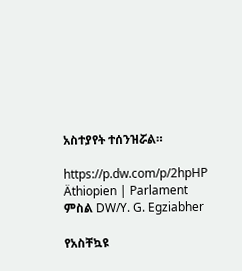አስተያየት ተሰንዝሯል።

https://p.dw.com/p/2hpHP
Äthiopien | Parlament
ምስል DW/Y. G. Egziabher

የአስቸኳዩ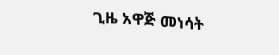ጊዜ አዋጅ መነሳት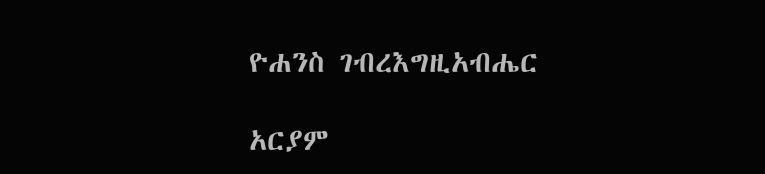ዮሐንስ ገብረእግዚአብሔር

አርያም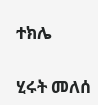ተክሌ

ሂሩት መለሰ